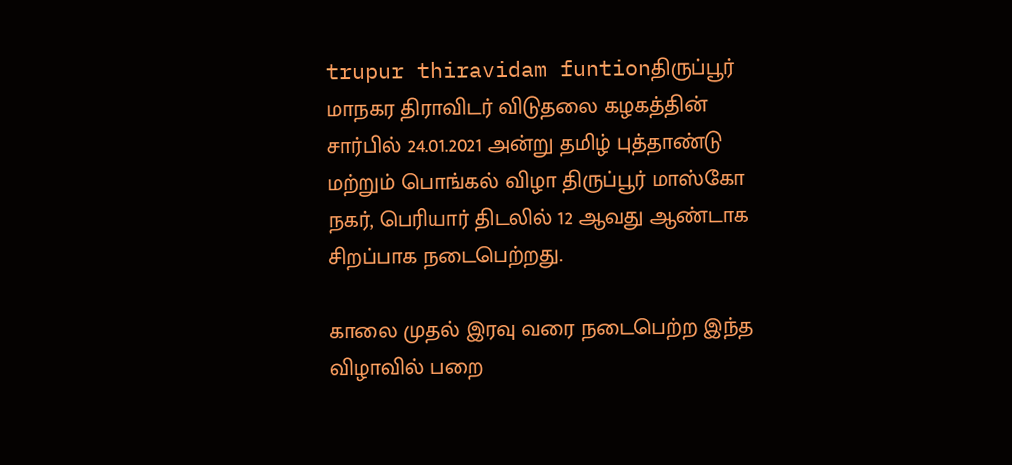trupur thiravidam funtionதிருப்பூர் மாநகர திராவிடர் விடுதலை கழகத்தின் சார்பில் 24.01.2021 அன்று தமிழ் புத்தாண்டு மற்றும் பொங்கல் விழா திருப்பூர் மாஸ்கோ நகர், பெரியார் திடலில் 12 ஆவது ஆண்டாக சிறப்பாக நடைபெற்றது.

காலை முதல் இரவு வரை நடைபெற்ற இந்த விழாவில் பறை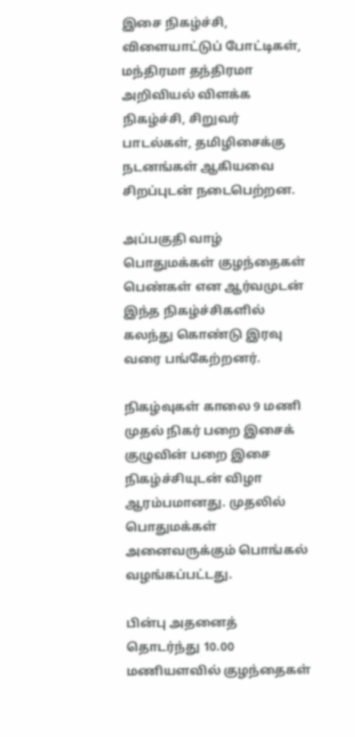இசை நிகழ்ச்சி, விளையாட்டுப் போட்டிகள், மந்திரமா தந்திரமா அறிவியல் விளக்க நிகழ்ச்சி, சிறுவர் பாடல்கள், தமிழிசைக்கு நடனங்கள் ஆகியவை சிறப்புடன் நடைபெற்றன.

அப்பகுதி வாழ் பொதுமக்கள் குழந்தைகள் பெண்கள் என ஆர்வமுடன் இந்த நிகழ்ச்சிகளில் கலந்து கொண்டு இரவு வரை பங்கேற்றனர்.

நிகழ்வுகள் காலை 9 மணி முதல் நிகர் பறை இசைக் குழுவின் பறை இசை நிகழ்ச்சியுடன் விழா ஆரம்பமானது. முதலில் பொதுமக்கள் அனைவருக்கும் பொங்கல் வழங்கப்பட்டது.

பின்பு அதனைத் தொடர்ந்து 10.00 மணியளவில் குழந்தைகள்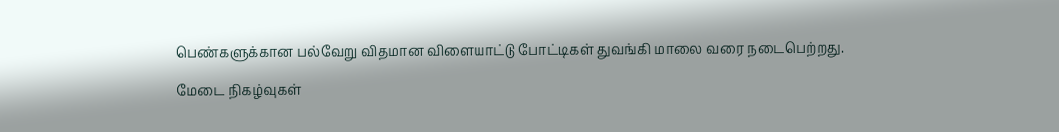பெண்களுக்கான பல்வேறு விதமான விளையாட்டு போட்டிகள் துவங்கி மாலை வரை நடைபெற்றது.

மேடை நிகழ்வுகள்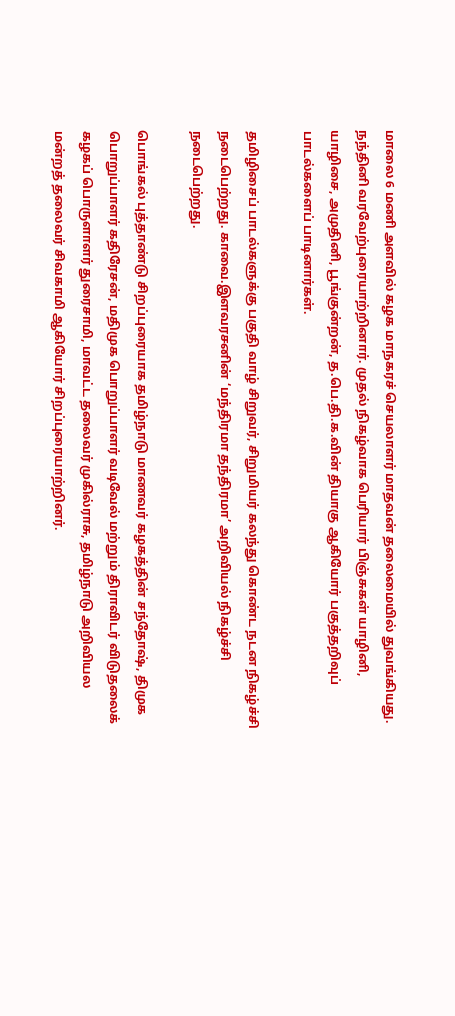மாலை 6 மணி அளவில் கழக மாநகரச் செயலாளர் மாதவன் தலைமையில் துவங்கியது. நந்தினி வரவேற்புரையாற்றினார். முதல் நிகழ்வாக பெரியார் பிஞ்சுகள் யாழினி, யாழிசை, அமுதினி, பூங்குன்றன், த.பெ.தி.க.வின் தியாகு ஆகியோர் பகுத்தறிவுப் பாடல்களைப் பாடினார்கள்.

தமிழிசைப் பாடல்களுக்கு பகுதி வாழ் சிறுவர், சிறுமியர் கலந்து கொண்ட நடன நிகழ்ச்சி நடைபெற்றது. காவை.இளவரசனின் ‘மந்திரமா தந்திரமா’ அறிவியல் நிகழ்ச்சி நடைபெற்றது.

பொங்கல் புத்தாண்டு சிறப்புரையாக தமிழ்நாடு மாணவர் கழகத்தின் சந்தோஷ், திமுக பொறுப்பாளர் கதிரேசன், மதிமுக பொறுப்பாளர் வடிவேல் மற்றும் திராவிடர் விடுதலைக் கழகப் பொருளாளர் துரைசாமி, மாவட்ட தலைவர் முகில்ராசு, தமிழ்நாடு அறிவியல மன்றத் தலைவர் சிவகாமி ஆகியோர் சிறப்புரையாற்றினர்.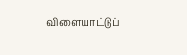விளையாட்டுப்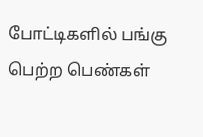போட்டிகளில் பங்கு பெற்ற பெண்கள்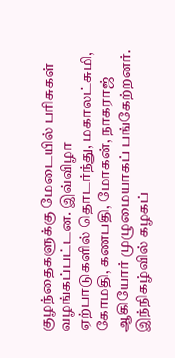குழந்தைகளுக்கு மேடையில் பரிசுகள் வழங்கப்பட்டன. இவ்விழா ஏற்பாடுகளில் தொடர்ந்து, மகாலட்சுமி, கோமதி, கணபதி, மோகன், நாகராஜ் ஆகியோர் முழுமையாகப் பங்கேற்றனர். இந்நிகழ்வில் கழகப்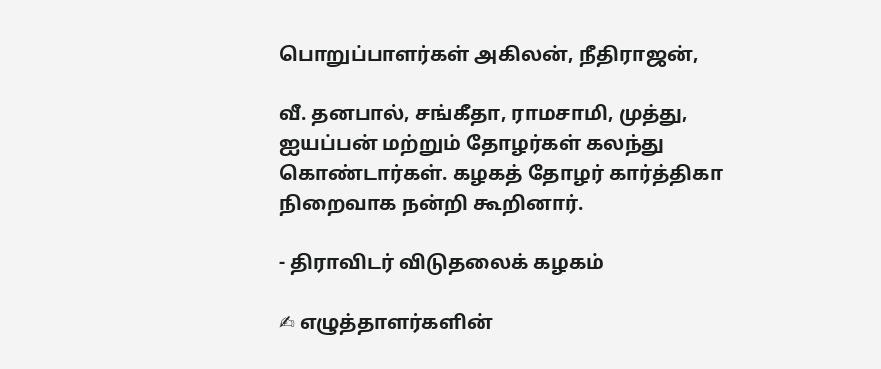பொறுப்பாளர்கள் அகிலன், நீதிராஜன்,

வீ. தனபால், சங்கீதா, ராமசாமி, முத்து, ஐயப்பன் மற்றும் தோழர்கள் கலந்து கொண்டார்கள். கழகத் தோழர் கார்த்திகா நிறைவாக நன்றி கூறினார்.

- திராவிடர் விடுதலைக் கழகம்

✍ எழுத்தாளர்களின்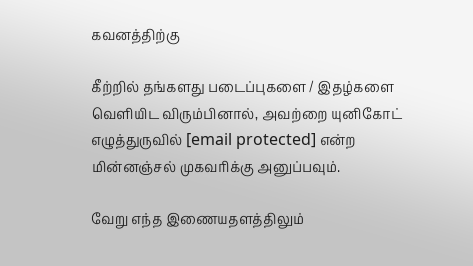கவனத்திற்கு

கீற்றில் தங்களது படைப்புகளை / இதழ்களை வெளியிட விரும்பினால், அவற்றை யுனிகோட் எழுத்துருவில் [email protected] என்ற மின்னஞ்சல் முகவரிக்கு அனுப்பவும்.

வேறு எந்த இணையதளத்திலும்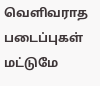வெளிவராத படைப்புகள் மட்டுமே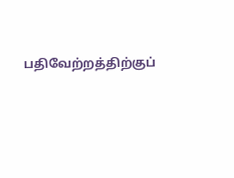பதிவேற்றத்திற்குப்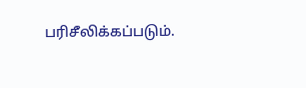பரிசீலிக்கப்படும்.